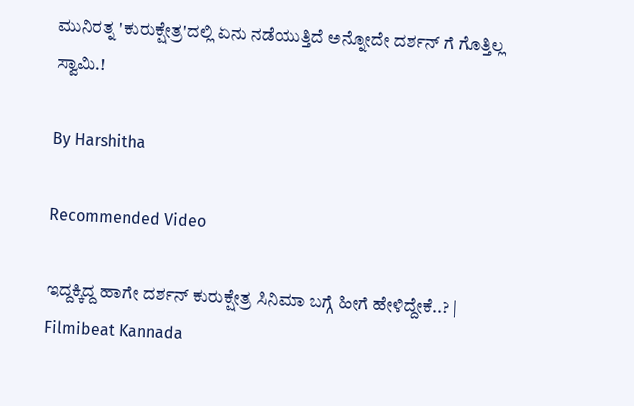ಮುನಿರತ್ನ 'ಕುರುಕ್ಷೇತ್ರ'ದಲ್ಲಿ ಏನು ನಡೆಯುತ್ತಿದೆ ಅನ್ನೋದೇ ದರ್ಶನ್ ಗೆ ಗೊತ್ತಿಲ್ಲ ಸ್ವಾಮಿ.!

By Harshitha

Recommended Video

ಇದ್ದಕ್ಕಿದ್ದ ಹಾಗೇ ದರ್ಶನ್ ಕುರುಕ್ಷೇತ್ರ ಸಿನಿಮಾ ಬಗ್ಗೆ ಹೀಗೆ ಹೇಳಿದ್ದೇಕೆ..? | Filmibeat Kannada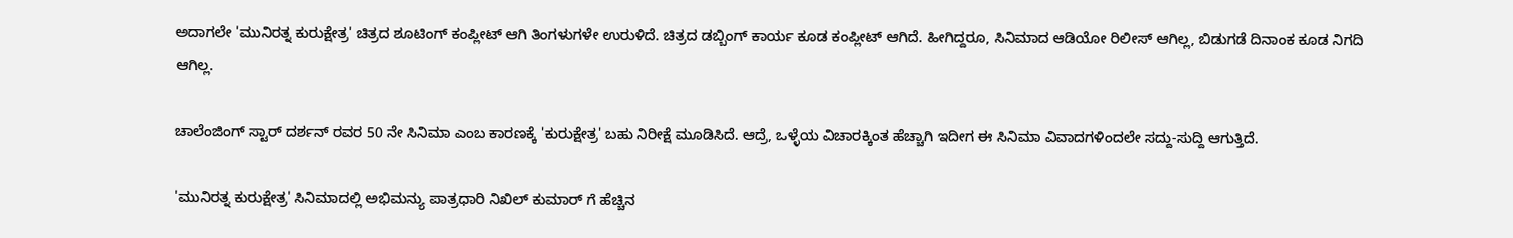ಅದಾಗಲೇ 'ಮುನಿರತ್ನ ಕುರುಕ್ಷೇತ್ರ' ಚಿತ್ರದ ಶೂಟಿಂಗ್ ಕಂಪ್ಲೀಟ್ ಆಗಿ ತಿಂಗಳುಗಳೇ ಉರುಳಿದೆ. ಚಿತ್ರದ ಡಬ್ಬಿಂಗ್ ಕಾರ್ಯ ಕೂಡ ಕಂಪ್ಲೀಟ್ ಆಗಿದೆ. ಹೀಗಿದ್ದರೂ, ಸಿನಿಮಾದ ಆಡಿಯೋ ರಿಲೀಸ್ ಆಗಿಲ್ಲ, ಬಿಡುಗಡೆ ದಿನಾಂಕ ಕೂಡ ನಿಗದಿ ಆಗಿಲ್ಲ.

ಚಾಲೆಂಜಿಂಗ್ ಸ್ಟಾರ್ ದರ್ಶನ್ ರವರ 50 ನೇ ಸಿನಿಮಾ ಎಂಬ ಕಾರಣಕ್ಕೆ 'ಕುರುಕ್ಷೇತ್ರ' ಬಹು ನಿರೀಕ್ಷೆ ಮೂಡಿಸಿದೆ. ಆದ್ರೆ, ಒಳ್ಳೆಯ ವಿಚಾರಕ್ಕಿಂತ ಹೆಚ್ಚಾಗಿ ಇದೀಗ ಈ ಸಿನಿಮಾ ವಿವಾದಗಳಿಂದಲೇ ಸದ್ದು-ಸುದ್ದಿ ಆಗುತ್ತಿದೆ.

'ಮುನಿರತ್ನ ಕುರುಕ್ಷೇತ್ರ' ಸಿನಿಮಾದಲ್ಲಿ ಅಭಿಮನ್ಯು ಪಾತ್ರಧಾರಿ ನಿಖಿಲ್ ಕುಮಾರ್ ಗೆ ಹೆಚ್ಚಿನ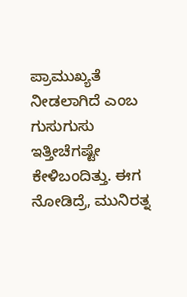ಪ್ರಾಮುಖ್ಯತೆ ನೀಡಲಾಗಿದೆ ಎಂಬ ಗುಸುಗುಸು ಇತ್ತೀಚೆಗಷ್ಟೇ ಕೇಳಿಬಂದಿತ್ತು. ಈಗ ನೋಡಿದ್ರೆ, ಮುನಿರತ್ನ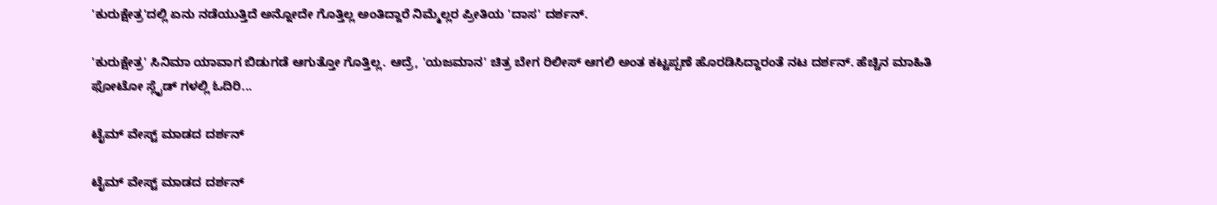'ಕುರುಕ್ಷೇತ್ರ'ದಲ್ಲಿ ಏನು ನಡೆಯುತ್ತಿದೆ ಅನ್ನೋದೇ ಗೊತ್ತಿಲ್ಲ ಅಂತಿದ್ದಾರೆ ನಿಮ್ಮೆಲ್ಲರ ಪ್ರೀತಿಯ 'ದಾಸ' ದರ್ಶನ್.

'ಕುರುಕ್ಷೇತ್ರ' ಸಿನಿಮಾ ಯಾವಾಗ ಬಿಡುಗಡೆ ಆಗುತ್ತೋ ಗೊತ್ತಿಲ್ಲ. ಆದ್ರೆ, 'ಯಜಮಾನ' ಚಿತ್ರ ಬೇಗ ರಿಲೀಸ್ ಆಗಲಿ ಅಂತ ಕಟ್ಟಪ್ಪಣೆ ಹೊರಡಿಸಿದ್ದಾರಂತೆ ನಟ ದರ್ಶನ್. ಹೆಚ್ಚಿನ ಮಾಹಿತಿ ಫೋಟೋ ಸ್ಲೈಡ್ ಗಳಲ್ಲಿ ಓದಿರಿ...

ಟೈಮ್ ವೇಸ್ಟ್ ಮಾಡದ ದರ್ಶನ್

ಟೈಮ್ ವೇಸ್ಟ್ ಮಾಡದ ದರ್ಶನ್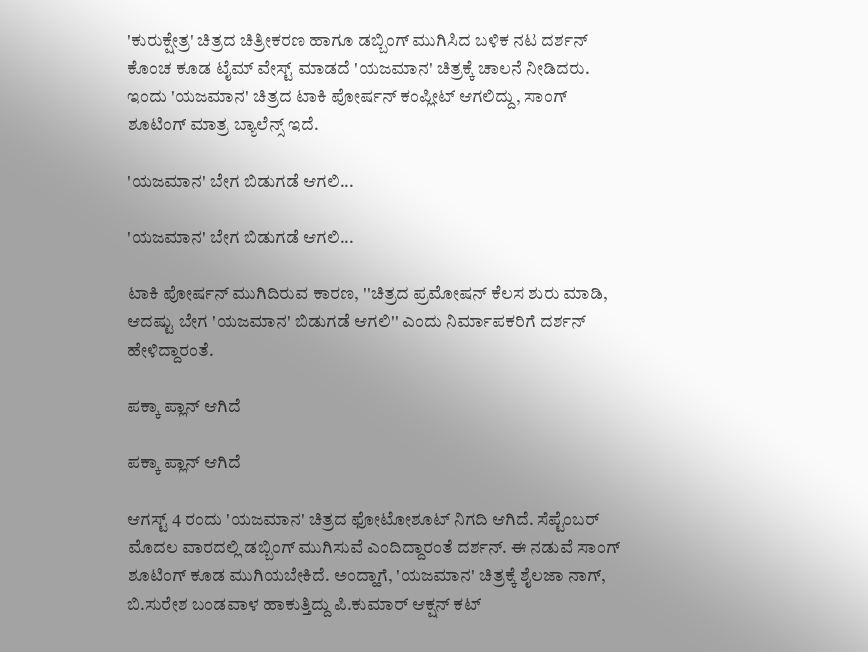'ಕುರುಕ್ಷೇತ್ರ' ಚಿತ್ರದ ಚಿತ್ರೀಕರಣ ಹಾಗೂ ಡಬ್ಬಿಂಗ್ ಮುಗಿಸಿದ ಬಳಿಕ ನಟ ದರ್ಶನ್ ಕೊಂಚ ಕೂಡ ಟೈಮ್ ವೇಸ್ಟ್ ಮಾಡದೆ 'ಯಜಮಾನ' ಚಿತ್ರಕ್ಕೆ ಚಾಲನೆ ನೀಡಿದರು. ಇಂದು 'ಯಜಮಾನ' ಚಿತ್ರದ ಟಾಕಿ ಪೋರ್ಷನ್ ಕಂಪ್ಲೀಟ್ ಆಗಲಿದ್ದು, ಸಾಂಗ್ ಶೂಟಿಂಗ್ ಮಾತ್ರ ಬ್ಯಾಲೆನ್ಸ್ ಇದೆ.

'ಯಜಮಾನ' ಬೇಗ ಬಿಡುಗಡೆ ಆಗಲಿ...

'ಯಜಮಾನ' ಬೇಗ ಬಿಡುಗಡೆ ಆಗಲಿ...

ಟಾಕಿ ಪೋರ್ಷನ್ ಮುಗಿದಿರುವ ಕಾರಣ, ''ಚಿತ್ರದ ಪ್ರಮೋಷನ್ ಕೆಲಸ ಶುರು ಮಾಡಿ, ಆದಷ್ಟು ಬೇಗ 'ಯಜಮಾನ' ಬಿಡುಗಡೆ ಆಗಲಿ'' ಎಂದು ನಿರ್ಮಾಪಕರಿಗೆ ದರ್ಶನ್ ಹೇಳಿದ್ದಾರಂತೆ.

ಪಕ್ಕಾ ಪ್ಲಾನ್ ಆಗಿದೆ

ಪಕ್ಕಾ ಪ್ಲಾನ್ ಆಗಿದೆ

ಆಗಸ್ಟ್ 4 ರಂದು 'ಯಜಮಾನ' ಚಿತ್ರದ ಫೋಟೋಶೂಟ್ ನಿಗದಿ ಆಗಿದೆ. ಸೆಪ್ಟೆಂಬರ್ ಮೊದಲ ವಾರದಲ್ಲಿ ಡಬ್ಬಿಂಗ್ ಮುಗಿಸುವೆ ಎಂದಿದ್ದಾರಂತೆ ದರ್ಶನ್. ಈ ನಡುವೆ ಸಾಂಗ್ ಶೂಟಿಂಗ್ ಕೂಡ ಮುಗಿಯಬೇಕಿದೆ. ಅಂದ್ಹಾಗೆ, 'ಯಜಮಾನ' ಚಿತ್ರಕ್ಕೆ ಶೈಲಜಾ ನಾಗ್, ಬಿ.ಸುರೇಶ ಬಂಡವಾಳ ಹಾಕುತ್ತಿದ್ದು ಪಿ.ಕುಮಾರ್ ಆಕ್ಷನ್ ಕಟ್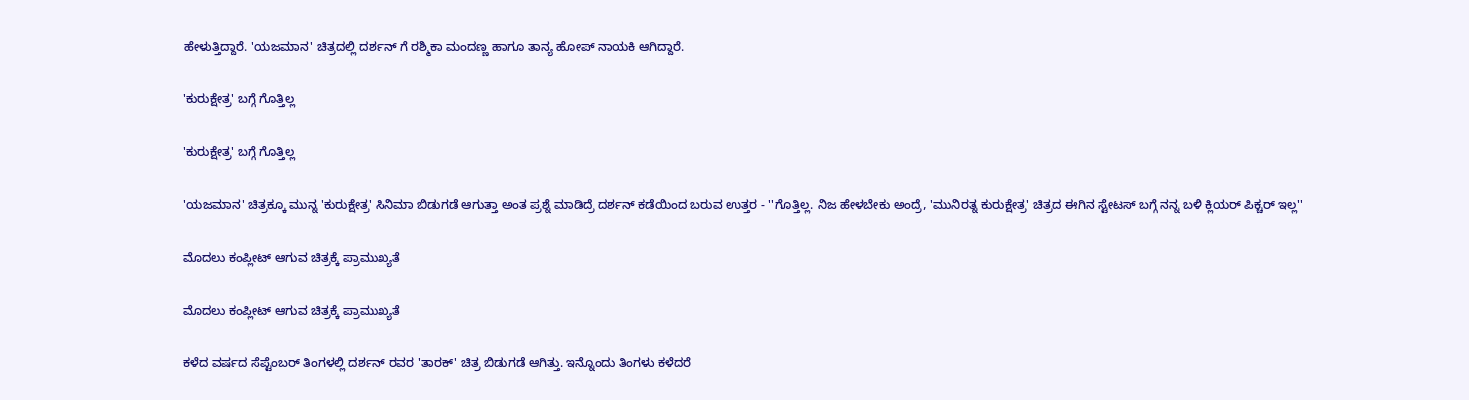ಹೇಳುತ್ತಿದ್ದಾರೆ. 'ಯಜಮಾನ' ಚಿತ್ರದಲ್ಲಿ ದರ್ಶನ್ ಗೆ ರಶ್ಮಿಕಾ ಮಂದಣ್ಣ ಹಾಗೂ ತಾನ್ಯ ಹೋಪ್ ನಾಯಕಿ ಆಗಿದ್ದಾರೆ.

'ಕುರುಕ್ಷೇತ್ರ' ಬಗ್ಗೆ ಗೊತ್ತಿಲ್ಲ

'ಕುರುಕ್ಷೇತ್ರ' ಬಗ್ಗೆ ಗೊತ್ತಿಲ್ಲ

'ಯಜಮಾನ' ಚಿತ್ರಕ್ಕೂ ಮುನ್ನ 'ಕುರುಕ್ಷೇತ್ರ' ಸಿನಿಮಾ ಬಿಡುಗಡೆ ಆಗುತ್ತಾ ಅಂತ ಪ್ರಶ್ನೆ ಮಾಡಿದ್ರೆ ದರ್ಶನ್ ಕಡೆಯಿಂದ ಬರುವ ಉತ್ತರ - ''ಗೊತ್ತಿಲ್ಲ. ನಿಜ ಹೇಳಬೇಕು ಅಂದ್ರೆ, 'ಮುನಿರತ್ನ ಕುರುಕ್ಷೇತ್ರ' ಚಿತ್ರದ ಈಗಿನ ಸ್ಟೇಟಸ್ ಬಗ್ಗೆ ನನ್ನ ಬಳಿ ಕ್ಲಿಯರ್ ಪಿಕ್ಚರ್ ಇಲ್ಲ''

ಮೊದಲು ಕಂಪ್ಲೀಟ್ ಆಗುವ ಚಿತ್ರಕ್ಕೆ ಪ್ರಾಮುಖ್ಯತೆ

ಮೊದಲು ಕಂಪ್ಲೀಟ್ ಆಗುವ ಚಿತ್ರಕ್ಕೆ ಪ್ರಾಮುಖ್ಯತೆ

ಕಳೆದ ವರ್ಷದ ಸೆಪ್ಟೆಂಬರ್ ತಿಂಗಳಲ್ಲಿ ದರ್ಶನ್ ರವರ 'ತಾರಕ್' ಚಿತ್ರ ಬಿಡುಗಡೆ ಆಗಿತ್ತು. ಇನ್ನೊಂದು ತಿಂಗಳು ಕಳೆದರೆ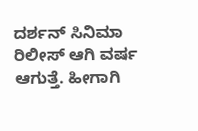ದರ್ಶನ್ ಸಿನಿಮಾ ರಿಲೀಸ್ ಆಗಿ ವರ್ಷ ಆಗುತ್ತೆ. ಹೀಗಾಗಿ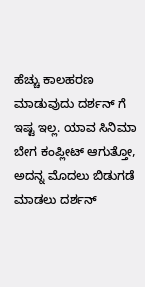ಹೆಚ್ಚು ಕಾಲಹರಣ ಮಾಡುವುದು ದರ್ಶನ್ ಗೆ ಇಷ್ಟ ಇಲ್ಲ. ಯಾವ ಸಿನಿಮಾ ಬೇಗ ಕಂಪ್ಲೀಟ್ ಆಗುತ್ತೋ, ಅದನ್ನ ಮೊದಲು ಬಿಡುಗಡೆ ಮಾಡಲು ದರ್ಶನ್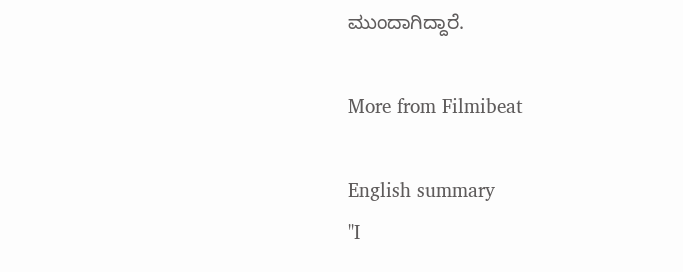ಮುಂದಾಗಿದ್ದಾರೆ.

More from Filmibeat

English summary
''I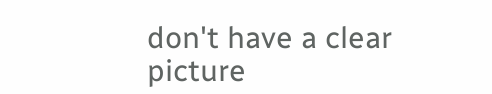don't have a clear picture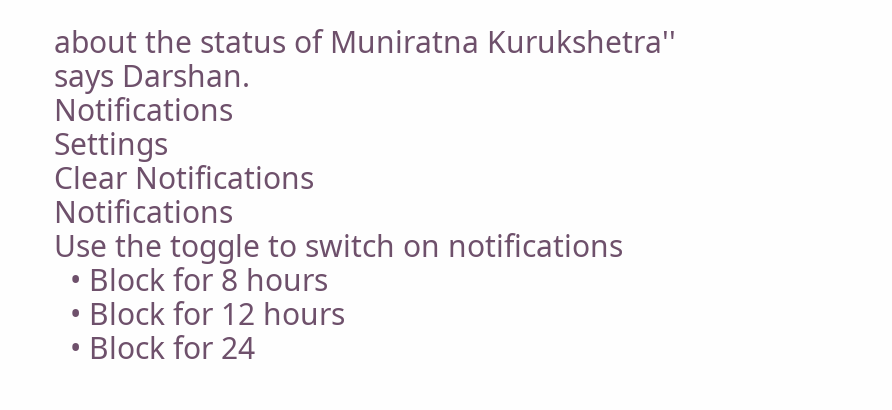about the status of Muniratna Kurukshetra'' says Darshan.
Notifications
Settings
Clear Notifications
Notifications
Use the toggle to switch on notifications
  • Block for 8 hours
  • Block for 12 hours
  • Block for 24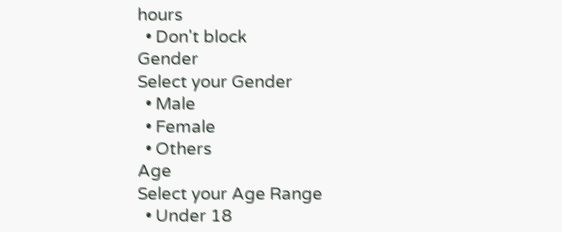hours
  • Don't block
Gender
Select your Gender
  • Male
  • Female
  • Others
Age
Select your Age Range
  • Under 18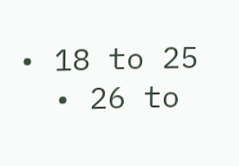• 18 to 25
  • 26 to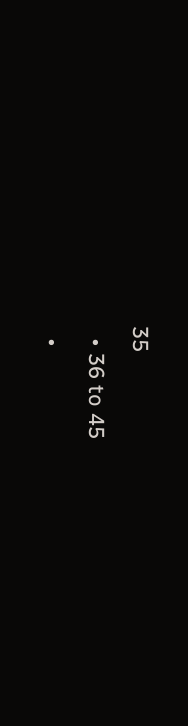35
  • 36 to 45
  •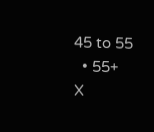45 to 55
  • 55+
X